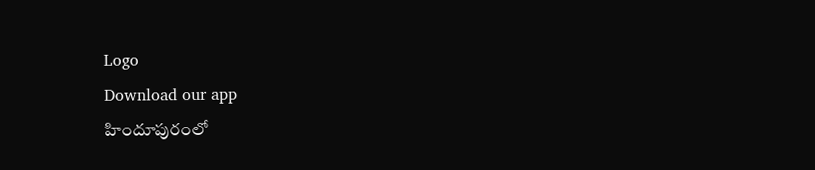Logo
Download our app
హిందూపురంలో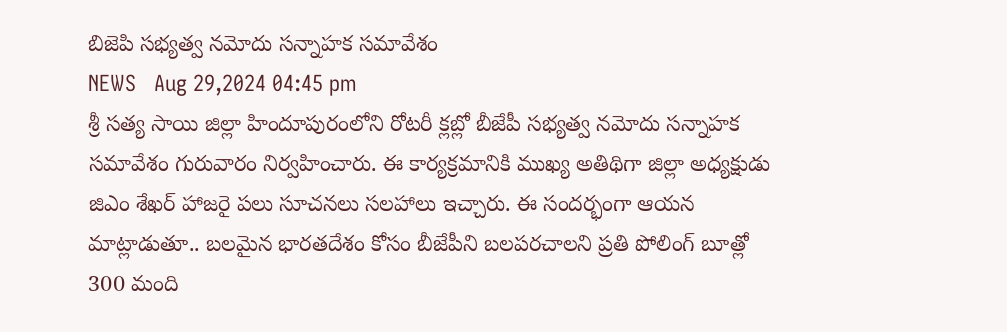బిజెపి సభ్యత్వ నమోదు సన్నాహక సమావేశం
NEWS   Aug 29,2024 04:45 pm
శ్రీ సత్య సాయి జిల్లా హిందూపురంలోని రోటరీ క్లబ్లో బీజేపీ సభ్యత్వ నమోదు సన్నాహక సమావేశం గురువారం నిర్వహించారు. ఈ కార్యక్రమానికి ముఖ్య అతిథిగా జిల్లా అధ్యక్షుడు జిఎం శేఖర్ హాజరై పలు సూచనలు సలహాలు ఇచ్చారు. ఈ సందర్భంగా ఆయన మాట్లాడుతూ.. బలమైన భారతదేశం కోసం బీజేపీని బలపరచాలని ప్రతి పోలింగ్ బూత్లో 300 మంది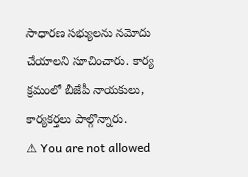సాధారణ సభ్యులను నమోదు చేయాలని సూచించారు. కార్య క్రమంలో బీజేపీ నాయకులు, కార్యకర్తలు పాల్గొన్నారు.
⚠ You are not allowed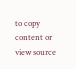to copy content or view source